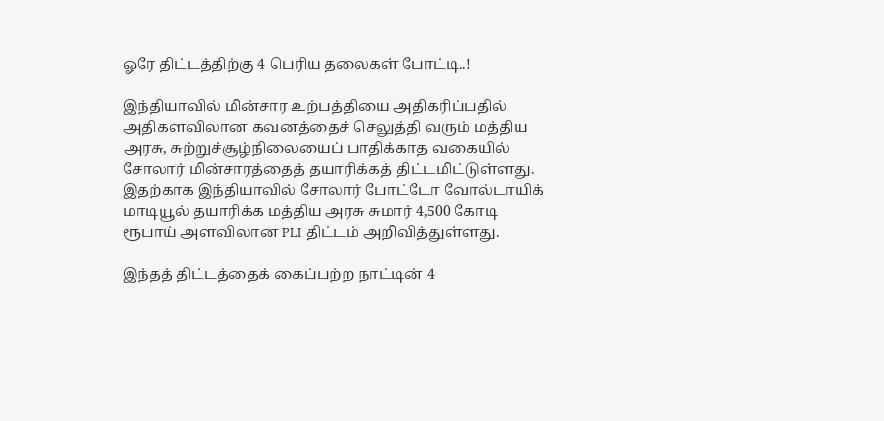ஓரே திட்டத்திற்கு 4 பெரிய தலைகள் போட்டி..!

இந்தியாவில் மின்சார உற்பத்தியை அதிகரிப்பதில் அதிகளவிலான கவனத்தைச் செலுத்தி வரும் மத்திய அரசு, சுற்றுச்சூழ்நிலையைப் பாதிக்காத வகையில் சோலார் மின்சாரத்தைத் தயாரிக்கத் திட்டமிட்டுள்ளது. இதற்காக இந்தியாவில் சோலார் போட்டோ வோல்டாயிக் மாடியூல் தயாரிக்க மத்திய அரசு சுமார் 4,500 கோடி ரூபாய் அளவிலான PLI திட்டம் அறிவித்துள்ளது.

இந்தத் திட்டத்தைக் கைப்பற்ற நாட்டின் 4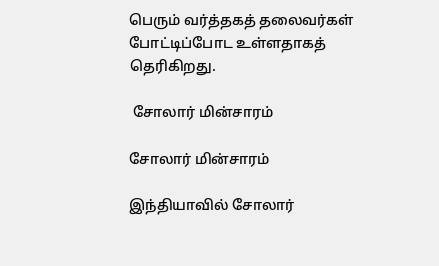பெரும் வர்த்தகத் தலைவர்கள் போட்டிப்போட உள்ளதாகத் தெரிகிறது.

 சோலார் மின்சாரம்

சோலார் மின்சாரம்

இந்தியாவில் சோலார்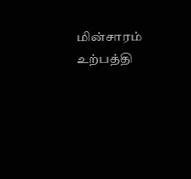மின்சாரம் உற்பத்தி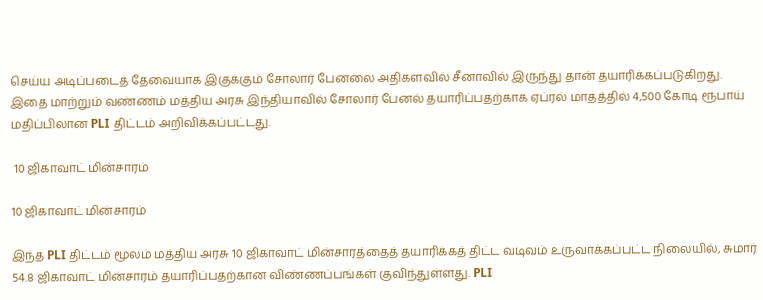செய்ய அடிப்படைத் தேவையாக இகுக்கும் சோலார் பேனலை அதிகளவில் சீனாவில் இருந்து தான் தயாரிக்கப்படுகிறது. இதை மாற்றும் வண்ணம் மத்திய அரசு இந்தியாவில் சோலார் பேனல் தயாரிப்பதற்காக ஏப்ரல் மாதத்தில் 4,500 கோடி ரூபாய் மதிப்பிலான PLI திட்டம் அறிவிக்கப்பட்டது.

 10 ஜிகாவாட் மின்சாரம்

10 ஜிகாவாட் மின்சாரம்

இந்த PLI திட்டம் மூலம் மத்திய அரசு 10 ஜிகாவாட் மின்சாரத்தைத் தயாரிக்கத் திட்ட வடிவம் உருவாக்கப்பட்ட நிலையில், சுமார் 54.8 ஜிகாவாட் மின்சாரம் தயாரிப்பதற்கான விண்ணப்பங்கள் குவிந்துள்ளது. PLI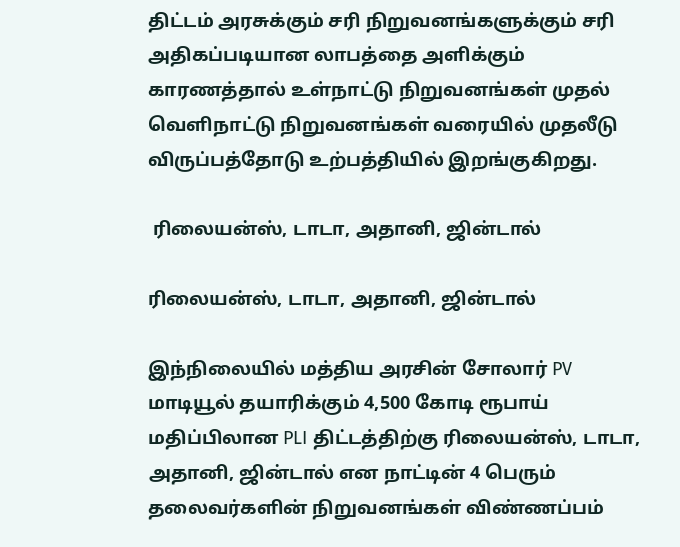திட்டம் அரசுக்கும் சரி நிறுவனங்களுக்கும் சரி அதிகப்படியான லாபத்தை அளிக்கும் காரணத்தால் உள்நாட்டு நிறுவனங்கள் முதல் வெளிநாட்டு நிறுவனங்கள் வரையில் முதலீடு விருப்பத்தோடு உற்பத்தியில் இறங்குகிறது.

 ரிலையன்ஸ், டாடா, அதானி, ஜின்டால்

ரிலையன்ஸ், டாடா, அதானி, ஜின்டால்

இந்நிலையில் மத்திய அரசின் சோலார் PV மாடியூல் தயாரிக்கும் 4,500 கோடி ரூபாய் மதிப்பிலான PLI திட்டத்திற்கு ரிலையன்ஸ், டாடா, அதானி, ஜின்டால் என நாட்டின் 4 பெரும் தலைவர்களின் நிறுவனங்கள் விண்ணப்பம்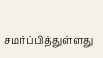சமர்ப்பித்துள்ளது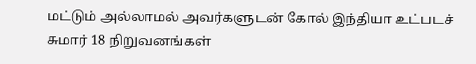மட்டும் அல்லாமல் அவர்களுடன் கோல் இந்தியா உட்படச் சுமார் 18 நிறுவனங்கள்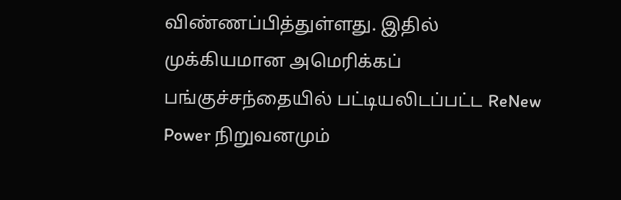விண்ணப்பித்துள்ளது. இதில் முக்கியமான அமெரிக்கப் பங்குச்சந்தையில் பட்டியலிடப்பட்ட ReNew Power நிறுவனமும்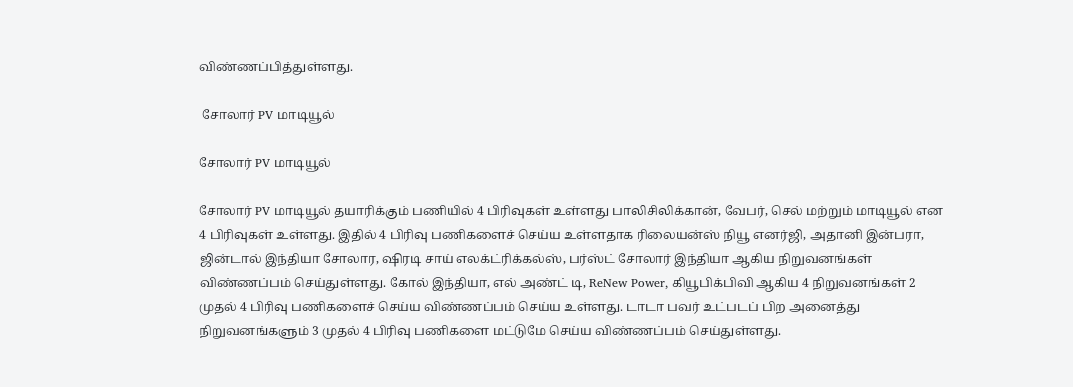விண்ணப்பித்துள்ளது.

 சோலார் PV மாடியூல்

சோலார் PV மாடியூல்

சோலார் PV மாடியூல் தயாரிக்கும் பணியில் 4 பிரிவுகள் உள்ளது பாலிசிலிக்கான், வேபர், செல் மற்றும் மாடியூல் என 4 பிரிவுகள் உள்ளது. இதில் 4 பிரிவு பணிகளைச் செய்ய உள்ளதாக ரிலையன்ஸ் நியூ எனர்ஜி, அதானி இன்பரா, ஜின்டால் இந்தியா சோலார, ஷிரடி சாய் எலக்ட்ரிக்கல்ஸ், பர்ஸ்ட் சோலார் இந்தியா ஆகிய நிறுவனங்கள் விண்ணப்பம் செய்துள்ளது. கோல் இந்தியா, எல் அண்ட் டி, ReNew Power, கியூபிக்பிவி ஆகிய 4 நிறுவனங்கள் 2 முதல் 4 பிரிவு பணிகளைச் செய்ய விண்ணப்பம் செய்ய உள்ளது. டாடா பவர் உட்படப் பிற அனைத்து நிறுவனங்களும் 3 முதல் 4 பிரிவு பணிகளை மட்டுமே செய்ய விண்ணப்பம் செய்துள்ளது.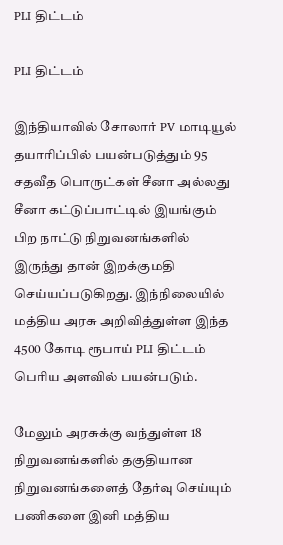PLI திட்டம்

PLI திட்டம்

இந்தியாவில் சோலார் PV மாடியூல் தயாரிப்பில் பயன்படுத்தும் 95 சதவீத பொருட்கள் சீனா அல்லது சீனா கட்டுப்பாட்டில் இயங்கும் பிற நாட்டு நிறுவனங்களில் இருந்து தான் இறக்குமதி செய்யப்படுகிறது. இந்நிலையில் மத்திய அரசு அறிவித்துள்ள இந்த 4500 கோடி ரூபாய் PLI திட்டம் பெரிய அளவில் பயன்படும்.

மேலும் அரசுக்கு வந்துள்ள 18 நிறுவனங்களில் தகுதியான நிறுவனங்களைத் தேர்வு செய்யும் பணிகளை இனி மத்திய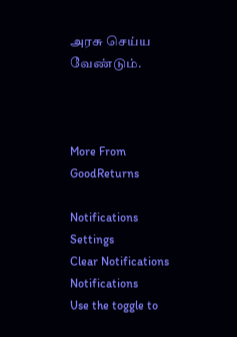அரசு செய்ய வேண்டும்.



More From GoodReturns

Notifications
Settings
Clear Notifications
Notifications
Use the toggle to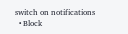switch on notifications
  • Block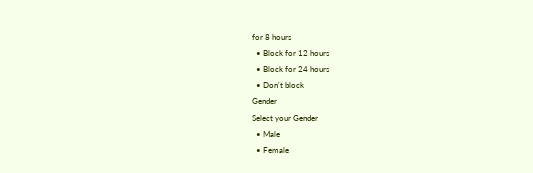for 8 hours
  • Block for 12 hours
  • Block for 24 hours
  • Don't block
Gender
Select your Gender
  • Male
  • Female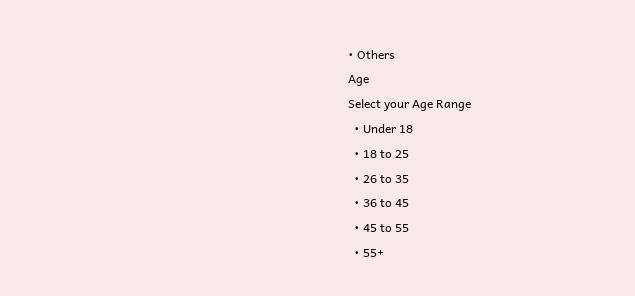• Others
Age
Select your Age Range
  • Under 18
  • 18 to 25
  • 26 to 35
  • 36 to 45
  • 45 to 55
  • 55+